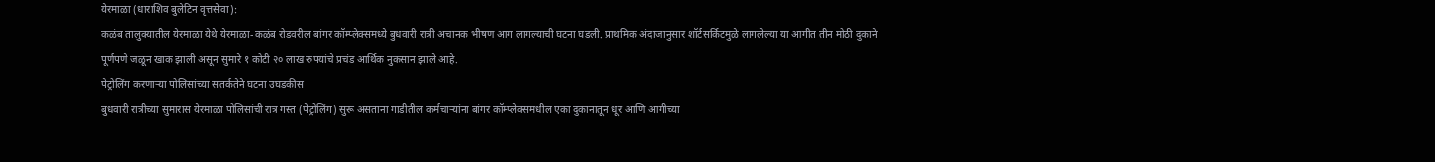येरमाळा (धाराशिव बुलेटिन वृत्तसेवा):
कळंब तालुक्यातील येरमाळा येथे येरमाळा-कळंब रोडवरील बांगर कॉम्प्लेक्समध्ये बुधवारी रात्री अचानक भीषण आग लागल्याची घटना घडली. प्राथमिक अंदाजानुसार शॉर्टसर्किटमुळे लागलेल्या या आगीत तीन मोठी दुकाने पूर्णपणे जळून खाक झाली असून सुमारे १ कोटी २० लाख रुपयांचे प्रचंड आर्थिक नुकसान झाले आहे.
पेट्रोलिंग करणाऱ्या पोलिसांच्या सतर्कतेने घटना उघडकीस
बुधवारी रात्रीच्या सुमारास येरमाळा पोलिसांची रात्र गस्त (पेट्रोलिंग) सुरू असताना गाडीतील कर्मचाऱ्यांना बांगर कॉम्प्लेक्समधील एका दुकानातून धूर आणि आगीच्या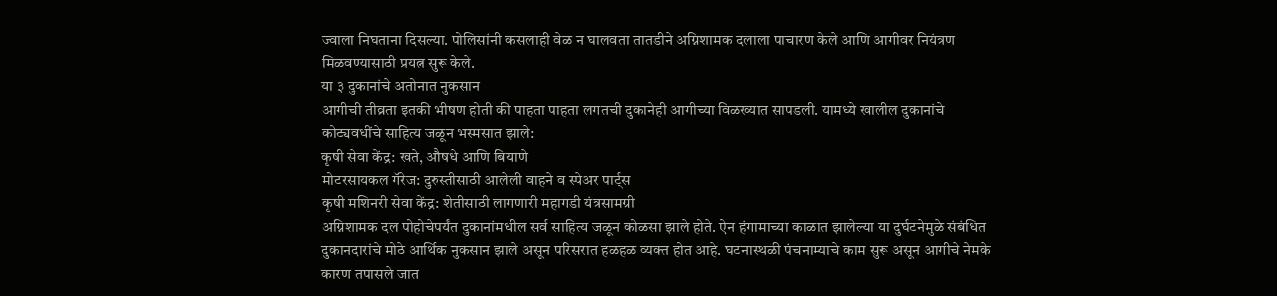ज्वाला निघताना दिसल्या. पोलिसांनी कसलाही वेळ न घालवता तातडीने अग्निशामक दलाला पाचारण केले आणि आगीवर नियंत्रण मिळवण्यासाठी प्रयत्न सुरू केले.
या ३ दुकानांचे अतोनात नुकसान
आगीची तीव्रता इतकी भीषण होती की पाहता पाहता लगतची दुकानेही आगीच्या विळख्यात सापडली. यामध्ये खालील दुकानांचे कोट्यवधींचे साहित्य जळून भस्मसात झाले:
कृषी सेवा केंद्र: खते, औषधे आणि बियाणे
मोटरसायकल गॅरेज: दुरुस्तीसाठी आलेली वाहने व स्पेअर पार्ट्स
कृषी मशिनरी सेवा केंद्र: शेतीसाठी लागणारी महागडी यंत्रसामग्री
अग्निशामक दल पोहोचेपर्यंत दुकानांमधील सर्व साहित्य जळून कोळसा झाले होते. ऐन हंगामाच्या काळात झालेल्या या दुर्घटनेमुळे संबंधित दुकानदारांचे मोठे आर्थिक नुकसान झाले असून परिसरात हळहळ व्यक्त होत आहे. घटनास्थळी पंचनाम्याचे काम सुरू असून आगीचे नेमके कारण तपासले जात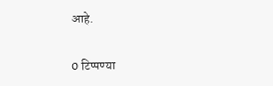आहे.

0 टिप्पण्या